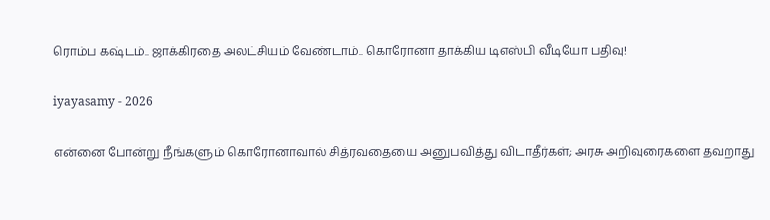ரொம்ப கஷ்டம்.. ஜாக்கிரதை அலட்சியம் வேண்டாம்.. கொரோனா தாக்கிய டிஎஸ்பி வீடியோ பதிவு!

iyayasamy - 2026

என்னை போன்று நீங்களும் கொரோனாவால் சித்ரவதையை அனுபவித்து விடாதீர்கள்; அரசு அறிவுரைகளை தவறாது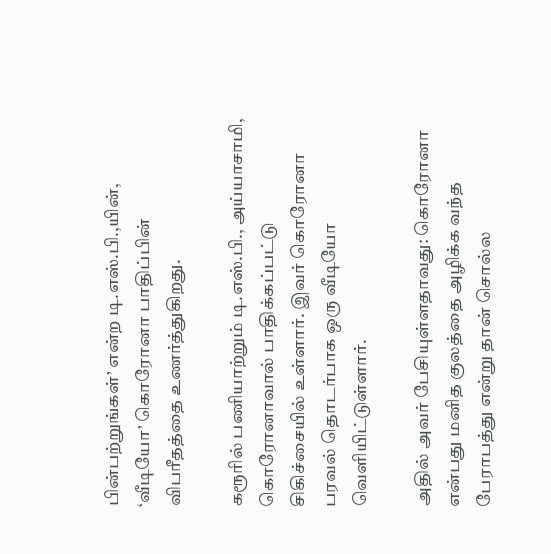பின்பற்றுங்கள்’ என்ற டி.எஸ்.பி.,யின், ‘வீடியோ’ கொரோனா பாதிப்பின் விபரீதத்தை உணர்த்துகிறது.

கரூரில் பணியாற்றும் டி.எஸ்.பி., அய்யாசாமி, கொரோனாவால் பாதிக்கப்பட்டு சிகிச்சையில் உள்ளார். இவர் கொரோனா பரவல் தொடர்பாக ஒரு வீடியோ வெளியிட்டுள்ளார்.

அதில் அவர் பேசியுள்ளதாவது: கொரோனா என்பது மனித குலத்தை அழிக்க வந்த பேராபத்து என்று தான் சொல்ல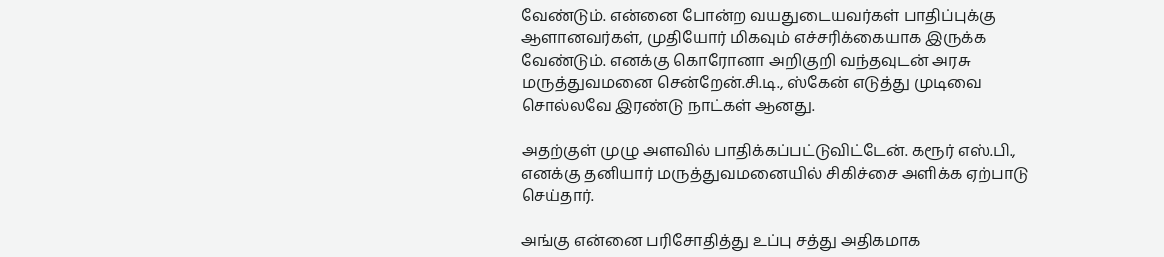வேண்டும். என்னை போன்ற வயதுடையவர்கள் பாதிப்புக்கு ஆளானவர்கள், முதியோர் மிகவும் எச்சரிக்கையாக இருக்க வேண்டும். எனக்கு கொரோனா அறிகுறி வந்தவுடன் அரசு மருத்துவமனை சென்றேன்.சி.டி., ஸ்கேன் எடுத்து முடிவை சொல்லவே இரண்டு நாட்கள் ஆனது.

அதற்குள் முழு அளவில் பாதிக்கப்பட்டுவிட்டேன். கரூர் எஸ்.பி., எனக்கு தனியார் மருத்துவமனையில் சிகிச்சை அளிக்க ஏற்பாடு செய்தார்.

அங்கு என்னை பரிசோதித்து உப்பு சத்து அதிகமாக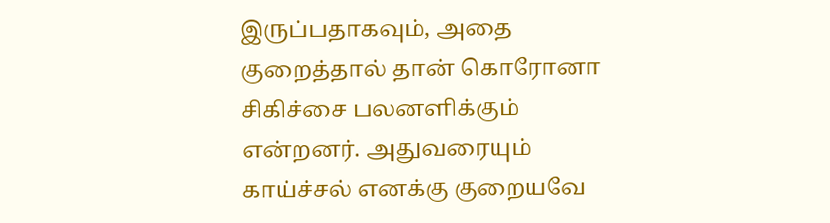இருப்பதாகவும், அதை குறைத்தால் தான் கொரோனா சிகிச்சை பலனளிக்கும் என்றனர். அதுவரையும் காய்ச்சல் எனக்கு குறையவே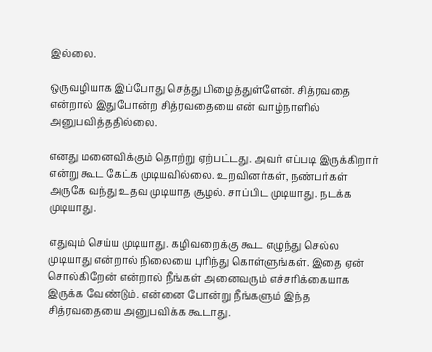இல்லை.

ஒருவழியாக இப்போது செத்து பிழைத்துள்ளேன். சித்ரவதை என்றால் இதுபோன்ற சித்ரவதையை என் வாழ்நாளில் அனுபவித்ததில்லை.

எனது மனைவிக்கும் தொற்று ஏற்பட்டது. அவர் எப்படி இருக்கிறார் என்று கூட கேட்க முடியவில்லை. உறவினர்கள், நண்பர்கள் அருகே வந்து உதவ முடியாத சூழல். சாப்பிட முடியாது. நடக்க முடியாது.

எதுவும் செய்ய முடியாது. கழிவறைக்கு கூட எழுந்து செல்ல முடியாது என்றால் நிலையை புரிந்து கொள்ளுங்கள். இதை ஏன் சொல்கிறேன் என்றால் நீங்கள் அனைவரும் எச்சரிக்கையாக இருக்க வேண்டும். என்னை போன்று நீங்களும் இந்த சித்ரவதையை அனுபவிக்க கூடாது.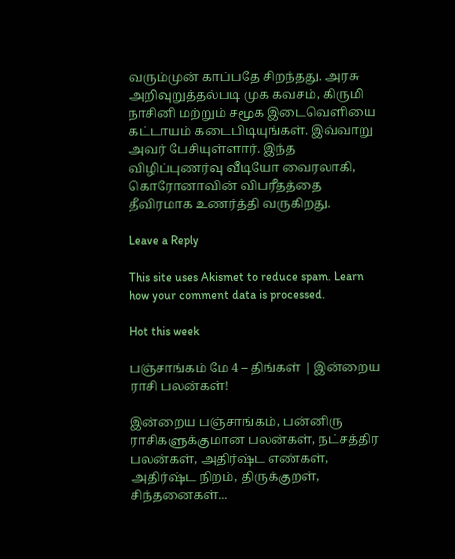வரும்முன் காப்பதே சிறந்தது. அரசு அறிவுறுத்தல்படி முக கவசம், கிருமி நாசினி மற்றும் சமூக இடைவெளியை கட்டாயம் கடைபிடியுங்கள். இவ்வாறு அவர் பேசியுள்ளார். இந்த விழிப்புணர்வு வீடியோ வைரலாகி, கொரோனாவின் விபரீதத்தை தீவிரமாக உணர்த்தி வருகிறது.

Leave a Reply

This site uses Akismet to reduce spam. Learn how your comment data is processed.

Hot this week

பஞ்சாங்கம் மே 4 – திங்கள் | இன்றைய ராசி பலன்கள்!

இன்றைய பஞ்சாங்கம், பன்னிரு ராசிகளுக்குமான பலன்கள், நட்சத்திர பலன்கள், அதிர்ஷ்ட எண்கள், அதிர்ஷ்ட நிறம், திருக்குறள், சிந்தனைகள்...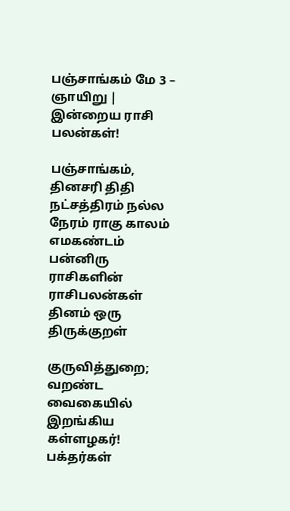பஞ்சாங்கம் மே 3 – ஞாயிறு | இன்றைய ராசி பலன்கள்!

பஞ்சாங்கம், தினசரி திதி நட்சத்திரம் நல்ல நேரம் ராகு காலம் எமகண்டம் பன்னிரு ராசிகளின் ராசிபலன்கள் தினம் ஒரு திருக்குறள்

குருவித்துறை; வறண்ட வைகையில் இறங்கிய கள்ளழகர்! பக்தர்கள்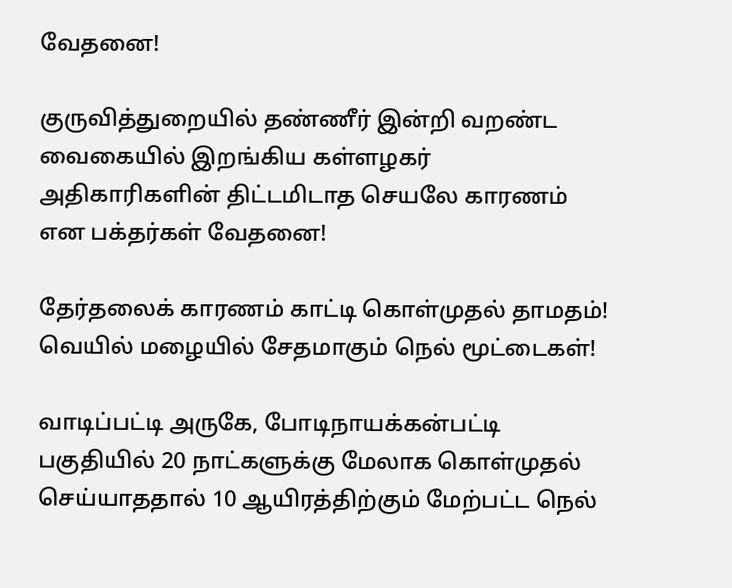வேதனை!

குருவித்துறையில் தண்ணீர் இன்றி வறண்ட வைகையில் இறங்கிய கள்ளழகர் அதிகாரிகளின் திட்டமிடாத செயலே காரணம் என பக்தர்கள் வேதனை!

தேர்தலைக் காரணம் காட்டி கொள்முதல் தாமதம்! வெயில் மழையில் சேதமாகும் நெல் மூட்டைகள்!

வாடிப்பட்டி அருகே, போடிநாயக்கன்பட்டி பகுதியில் 20 நாட்களுக்கு மேலாக கொள்முதல் செய்யாததால் 10 ஆயிரத்திற்கும் மேற்பட்ட நெல்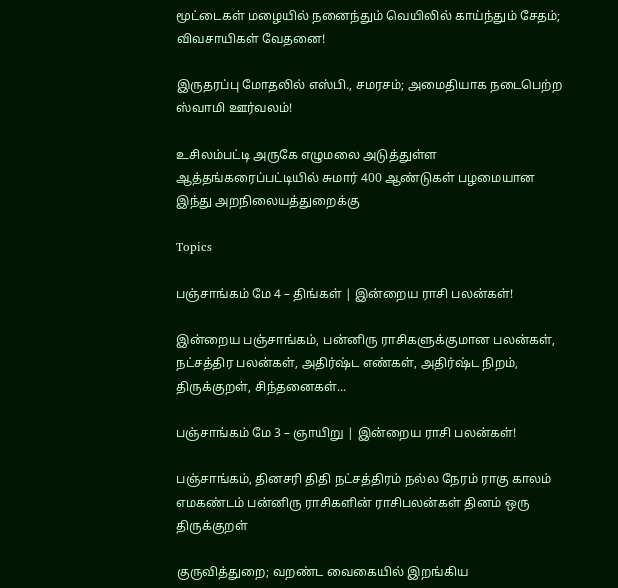மூட்டைகள் மழையில் நனைந்தும் வெயிலில் காய்ந்தும் சேதம்; விவசாயிகள் வேதனை!

இருதரப்பு மோதலில் எஸ்பி., சமரசம்; அமைதியாக நடைபெற்ற ஸ்வாமி ஊர்வலம்!

உசிலம்பட்டி அருகே எழுமலை அடுத்துள்ள ஆத்தங்கரைப்பட்டியில் சுமார் 400 ஆண்டுகள் பழமையான இந்து அறநிலையத்துறைக்கு

Topics

பஞ்சாங்கம் மே 4 – திங்கள் | இன்றைய ராசி பலன்கள்!

இன்றைய பஞ்சாங்கம், பன்னிரு ராசிகளுக்குமான பலன்கள், நட்சத்திர பலன்கள், அதிர்ஷ்ட எண்கள், அதிர்ஷ்ட நிறம், திருக்குறள், சிந்தனைகள்...

பஞ்சாங்கம் மே 3 – ஞாயிறு | இன்றைய ராசி பலன்கள்!

பஞ்சாங்கம், தினசரி திதி நட்சத்திரம் நல்ல நேரம் ராகு காலம் எமகண்டம் பன்னிரு ராசிகளின் ராசிபலன்கள் தினம் ஒரு திருக்குறள்

குருவித்துறை; வறண்ட வைகையில் இறங்கிய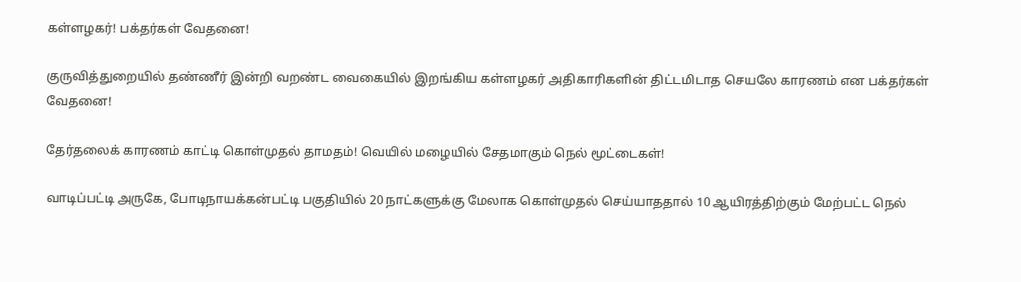கள்ளழகர்! பக்தர்கள் வேதனை!

குருவித்துறையில் தண்ணீர் இன்றி வறண்ட வைகையில் இறங்கிய கள்ளழகர் அதிகாரிகளின் திட்டமிடாத செயலே காரணம் என பக்தர்கள் வேதனை!

தேர்தலைக் காரணம் காட்டி கொள்முதல் தாமதம்! வெயில் மழையில் சேதமாகும் நெல் மூட்டைகள்!

வாடிப்பட்டி அருகே, போடிநாயக்கன்பட்டி பகுதியில் 20 நாட்களுக்கு மேலாக கொள்முதல் செய்யாததால் 10 ஆயிரத்திற்கும் மேற்பட்ட நெல்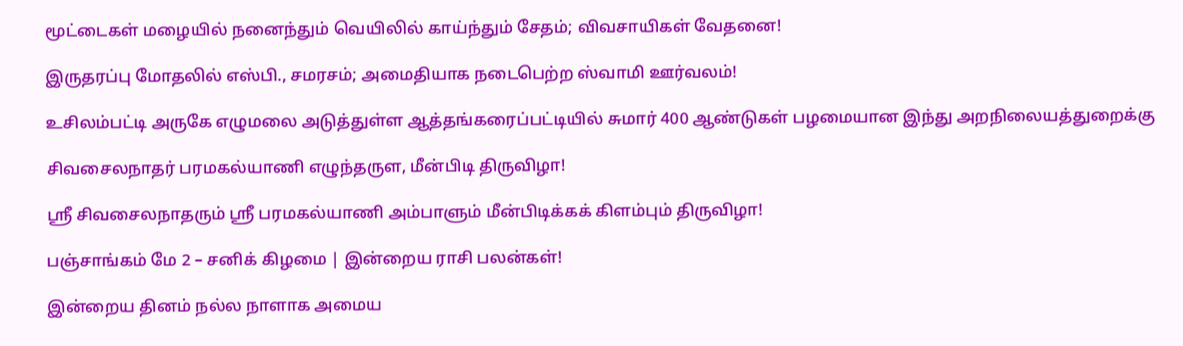மூட்டைகள் மழையில் நனைந்தும் வெயிலில் காய்ந்தும் சேதம்; விவசாயிகள் வேதனை!

இருதரப்பு மோதலில் எஸ்பி., சமரசம்; அமைதியாக நடைபெற்ற ஸ்வாமி ஊர்வலம்!

உசிலம்பட்டி அருகே எழுமலை அடுத்துள்ள ஆத்தங்கரைப்பட்டியில் சுமார் 400 ஆண்டுகள் பழமையான இந்து அறநிலையத்துறைக்கு

சிவசைலநாதர் பரமகல்யாணி எழுந்தருள, மீன்பிடி திருவிழா!

ஸ்ரீ சிவசைலநாதரும் ஸ்ரீ பரமகல்யாணி அம்பாளும் மீன்பிடிக்கக் கிளம்பும் திருவிழா!

பஞ்சாங்கம் மே 2 – சனிக் கிழமை | இன்றைய ராசி பலன்கள்!

இன்றைய தினம் நல்ல நாளாக அமைய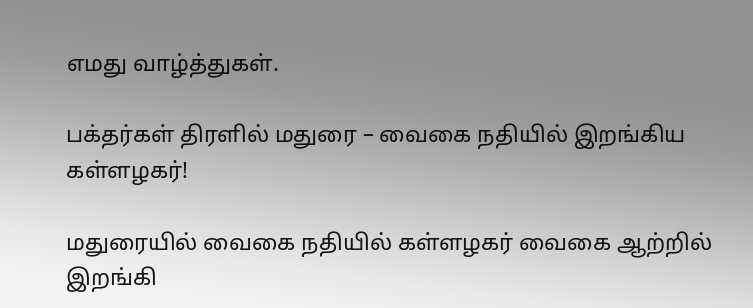எமது வாழ்த்துகள்.

பக்தர்கள் திரளில் மதுரை – வைகை நதியில் இறங்கிய கள்ளழகர்!

மதுரையில் வைகை நதியில் கள்ளழகர் வைகை ஆற்றில் இறங்கி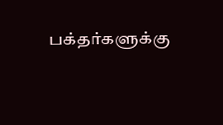பக்தர்களுக்கு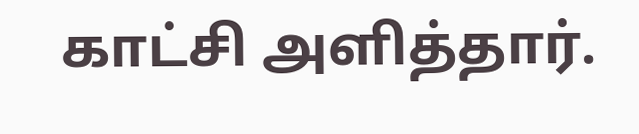காட்சி அளித்தார்.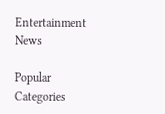Entertainment News

Popular Categories